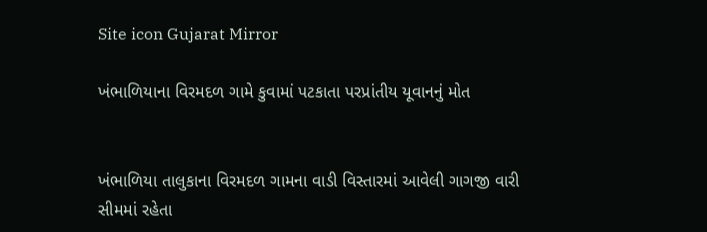Site icon Gujarat Mirror

ખંભાળિયાના વિરમદળ ગામે કુવામાં પટકાતા પરપ્રાંતીય યૂવાનનું મોત


ખંભાળિયા તાલુકાના વિરમદળ ગામના વાડી વિસ્તારમાં આવેલી ગાગજી વારી સીમમાં રહેતા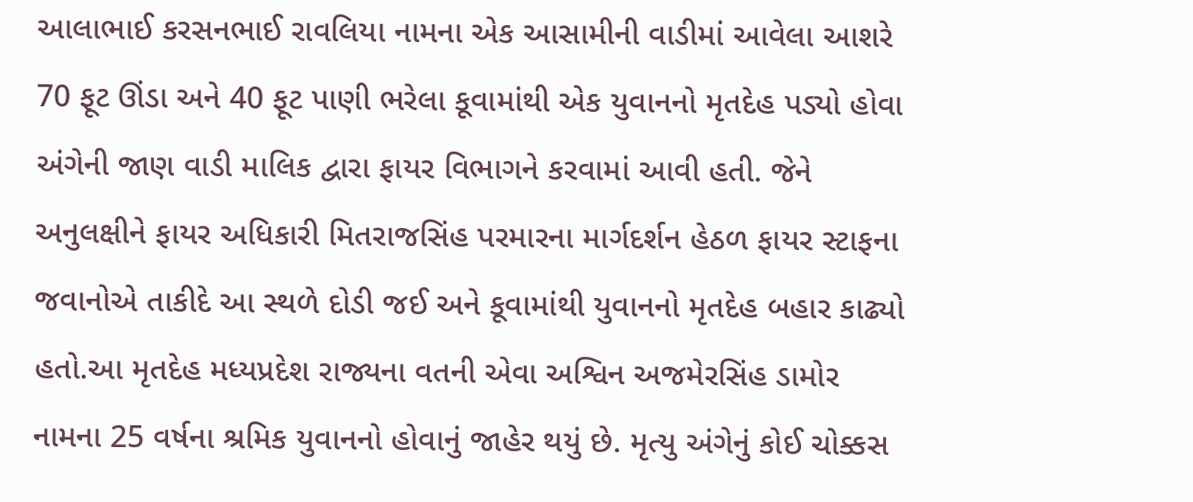આલાભાઈ કરસનભાઈ રાવલિયા નામના એક આસામીની વાડીમાં આવેલા આશરે 70 ફૂટ ઊંડા અને 40 ફૂટ પાણી ભરેલા કૂવામાંથી એક યુવાનનો મૃતદેહ પડ્યો હોવા અંગેની જાણ વાડી માલિક દ્વારા ફાયર વિભાગને કરવામાં આવી હતી. જેને અનુલક્ષીને ફાયર અધિકારી મિતરાજસિંહ પરમારના માર્ગદર્શન હેઠળ ફાયર સ્ટાફના જવાનોએ તાકીદે આ સ્થળે દોડી જઈ અને કૂવામાંથી યુવાનનો મૃતદેહ બહાર કાઢ્યો હતો.આ મૃતદેહ મધ્યપ્રદેશ રાજ્યના વતની એવા અશ્વિન અજમેરસિંહ ડામોર નામના 25 વર્ષના શ્રમિક યુવાનનો હોવાનું જાહેર થયું છે. મૃત્યુ અંગેનું કોઈ ચોક્કસ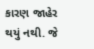કારણ જાહેર થયું નથી. જે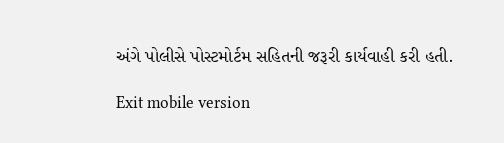અંગે પોલીસે પોસ્ટમોર્ટમ સહિતની જરૂરી કાર્યવાહી કરી હતી.

Exit mobile version